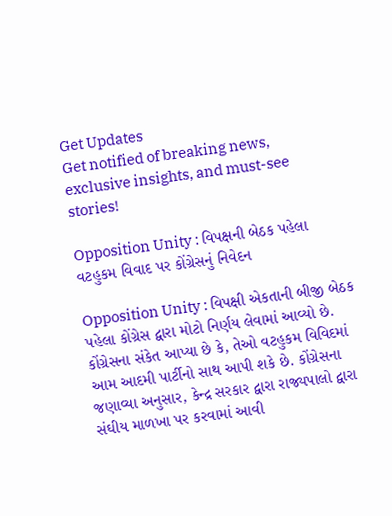Get Updates
Get notified of breaking news, exclusive insights, and must-see stories!

Opposition Unity : વિપક્ષની બેઠક પહેલા વટહુકમ વિવાદ પર કોંગ્રેસનું નિવેદન

Opposition Unity : વિપક્ષી એકતાની બીજી બેઠક પહેલા કોંગ્રેસ દ્વારા મોટો નિર્ણય લેવામાં આવ્યો છે. કોંગ્રેસના સંકેત આપ્યા છે કે, તેઓ વટહુકમ વિવિદમાં આમ આદમી પાર્ટીનો સાથ આપી શકે છે. કોંગ્રેસના જણાવ્યા અનુસાર, કેન્દ્ર સરકાર દ્વારા રાજ્યપાલો દ્વારા સંઘીય માળખા પર કરવામાં આવી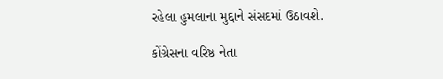રહેલા હુમલાના મુદ્દાને સંસદમાં ઉઠાવશે.

કોંગ્રેસના વરિષ્ઠ નેતા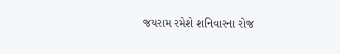જયરામ રમેશે શનિવારના રોજ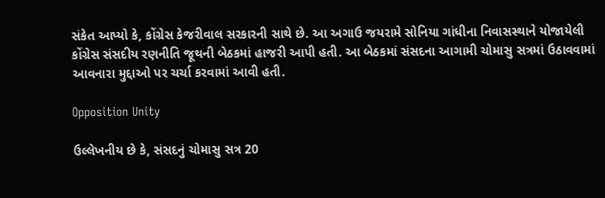સંકેત આપ્યો કે, કોંગ્રેસ કેજરીવાલ સરકારની સાથે છે. આ અગાઉ જયરામે સોનિયા ગાંધીના નિવાસસ્થાને યોજાયેલી કોંગ્રેસ સંસદીય રણનીતિ જૂથની બેઠકમાં હાજરી આપી હતી. આ બેઠકમાં સંસદના આગામી ચોમાસુ સત્રમાં ઉઠાવવામાં આવનારા મુદ્દાઓ પર ચર્ચા કરવામાં આવી હતી.

Opposition Unity

ઉલ્લેખનીય છે કે, સંસદનું ચોમાસુ સત્ર 20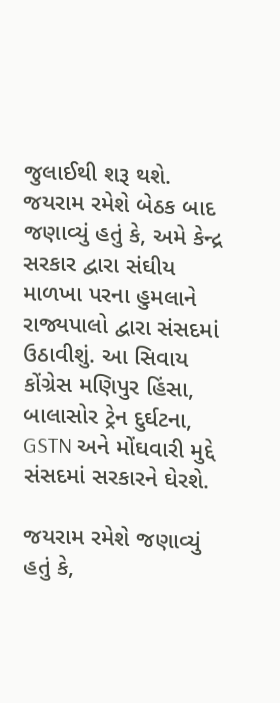જુલાઈથી શરૂ થશે. જયરામ રમેશે બેઠક બાદ જણાવ્યું હતું કે, અમે કેન્દ્ર સરકાર દ્વારા સંઘીય માળખા પરના હુમલાને રાજ્યપાલો દ્વારા સંસદમાં ઉઠાવીશું. આ સિવાય કોંગ્રેસ મણિપુર હિંસા, બાલાસોર ટ્રેન દુર્ઘટના, GSTN અને મોંઘવારી મુદ્દે સંસદમાં સરકારને ઘેરશે.

જયરામ રમેશે જણાવ્યું હતું કે,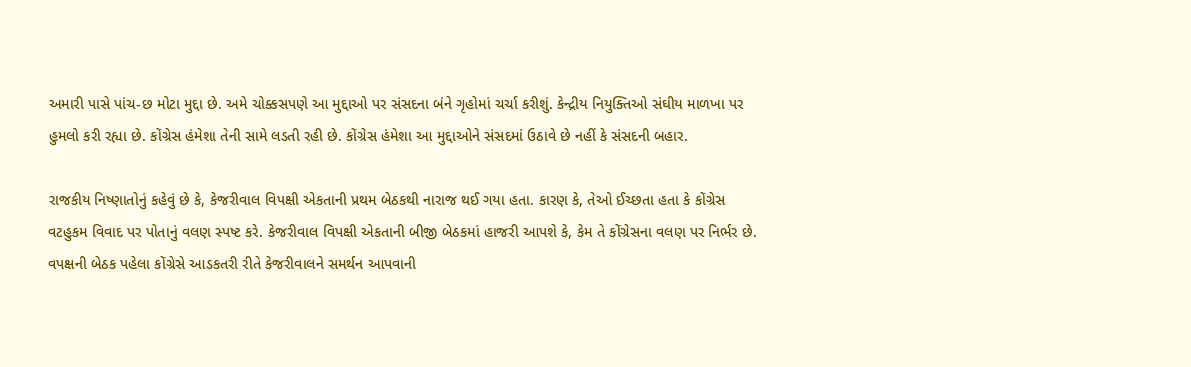અમારી પાસે પાંચ-છ મોટા મુદ્દા છે. અમે ચોક્કસપણે આ મુદ્દાઓ પર સંસદના બંને ગૃહોમાં ચર્ચા કરીશું. કેન્દ્રીય નિયુક્તિઓ સંઘીય માળખા પર હુમલો કરી રહ્યા છે. કોંગ્રેસ હંમેશા તેની સામે લડતી રહી છે. કોંગ્રેસ હંમેશા આ મુદ્દાઓને સંસદમાં ઉઠાવે છે નહીં કે સંસદની બહાર.

રાજકીય નિષ્ણાતોનું કહેવું છે કે, કેજરીવાલ વિપક્ષી એકતાની પ્રથમ બેઠકથી નારાજ થઈ ગયા હતા. કારણ કે, તેઓ ઈચ્છતા હતા કે કોંગ્રેસ વટહુકમ વિવાદ પર પોતાનું વલણ સ્પષ્ટ કરે. કેજરીવાલ વિપક્ષી એકતાની બીજી બેઠકમાં હાજરી આપશે કે, કેમ તે કોંગ્રેસના વલણ પર નિર્ભર છે. વપક્ષની બેઠક પહેલા કોંગ્રેસે આડકતરી રીતે કેજરીવાલને સમર્થન આપવાની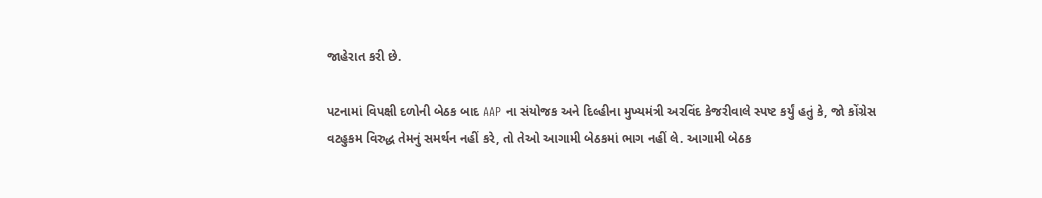જાહેરાત કરી છે.

પટનામાં વિપક્ષી દળોની બેઠક બાદ AAP ના સંયોજક અને દિલ્હીના મુખ્યમંત્રી અરવિંદ કેજરીવાલે સ્પષ્ટ કર્યું હતું કે, જો કોંગ્રેસ વટહુકમ વિરુદ્ધ તેમનું સમર્થન નહીં કરે, તો તેઓ આગામી બેઠકમાં ભાગ નહીં લે. આગામી બેઠક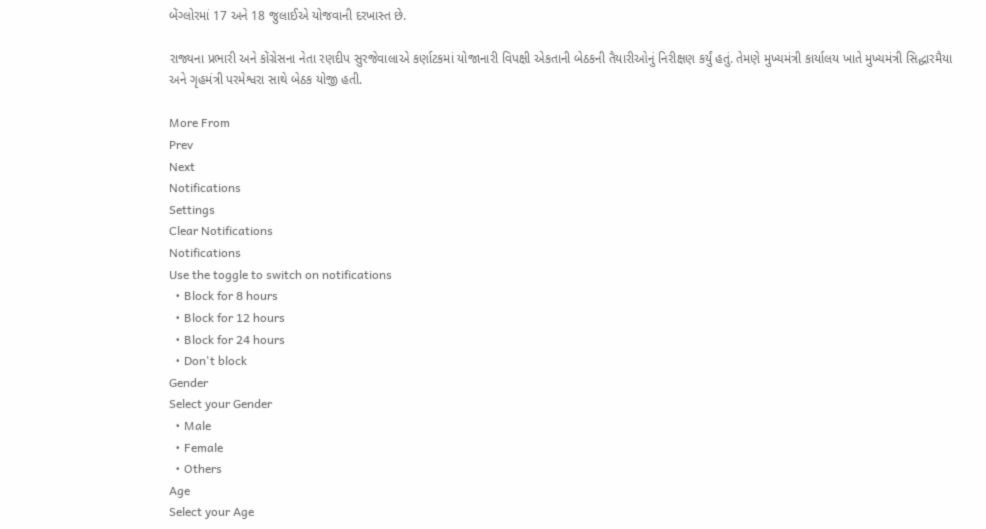બેંગ્લોરમાં 17 અને 18 જુલાઈએ યોજવાની દરખાસ્ત છે.

રાજ્યના પ્રભારી અને કોંગ્રેસના નેતા રણદીપ સુરજેવાલાએ કર્ણાટકમાં યોજાનારી વિપક્ષી એકતાની બેઠકની તૈયારીઓનું નિરીક્ષણ કર્યું હતું. તેમણે મુખ્યમંત્રી કાર્યાલય ખાતે મુખ્યમંત્રી સિદ્ધારમૈયા અને ગૃહમંત્રી પરમેશ્વરા સાથે બેઠક યોજી હતી.

More From
Prev
Next
Notifications
Settings
Clear Notifications
Notifications
Use the toggle to switch on notifications
  • Block for 8 hours
  • Block for 12 hours
  • Block for 24 hours
  • Don't block
Gender
Select your Gender
  • Male
  • Female
  • Others
Age
Select your Age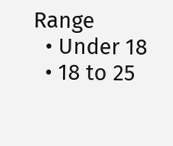Range
  • Under 18
  • 18 to 25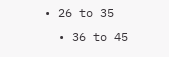• 26 to 35
  • 36 to 45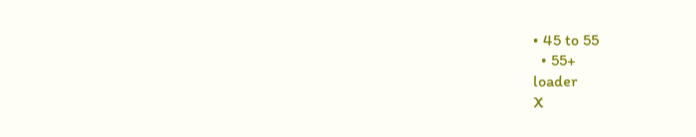• 45 to 55
  • 55+
loader
X